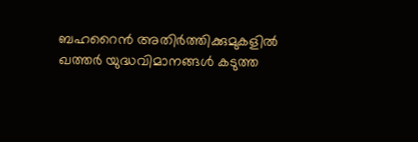ബഹറൈന്‍ അതിര്‍ത്തിക്കുമുകളില്‍ ഖത്തര്‍ യുദ്ധവിമാനങ്ങള്‍ കടുത്ത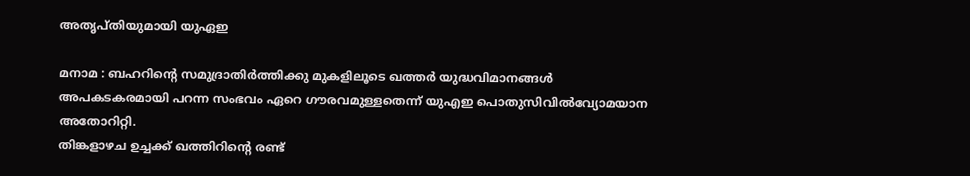അതൃപ്തിയുമായി യുഏഇ

മനാമ : ബഹറിന്റെ സമുദ്രാതിര്‍ത്തിക്കു മുകളിലൂടെ ഖത്തര്‍ യുദ്ധവിമാനങ്ങള്‍ അപകടകരമായി പറന്ന സംഭവം ഏറെ ഗൗരവമുള്ളതെന്ന് യുഎഇ പൊതുസിവില്‍വ്യോമയാന അതോറിറ്റി.
തിങ്കളാഴച ഉച്ചക്ക് ഖത്തിറിന്റെ രണ്ട്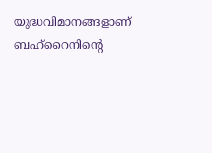യുദ്ധവിമാനങ്ങളാണ് ബഹ്‌റൈനിന്റെ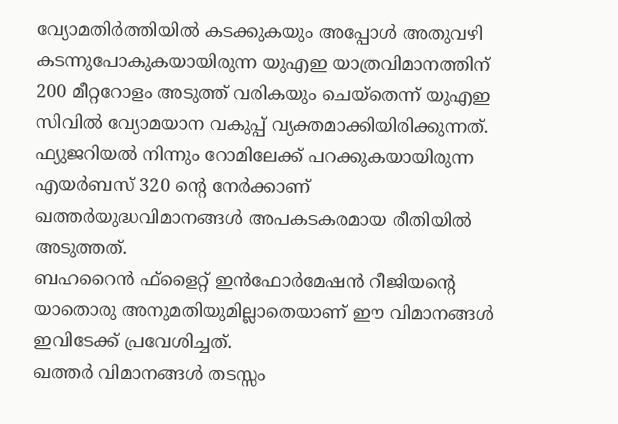വ്യോമതിര്‍ത്തിയില്‍ കടക്കുകയും അപ്പോള്‍ അതുവഴി കടന്നുപോകുകയായിരുന്ന യുഎഇ യാത്രവിമാനത്തിന് 200 മീറ്ററോളം അടുത്ത് വരികയും ചെയ്‌തെന്ന് യുഎഇ സിവില്‍ വ്യോമയാന വകുപ്പ് വ്യക്തമാക്കിയിരിക്കുന്നത്. ഫ്യുജറിയല്‍ നിന്നും റോമിലേക്ക് പറക്കുകയായിരുന്ന എയര്‍ബസ് 320 ന്റെ നേര്‍ക്കാണ് ഖത്തര്‍യുദ്ധവിമാനങ്ങള്‍ അപകടകരമായ രീതിയില്‍ അടുത്തത്.
ബഹറൈന്‍ ഫ്‌ളൈറ്റ് ഇന്‍ഫോര്‍മേഷന്‍ റീജിയന്റെ യാതൊരു അനുമതിയുമില്ലാതെയാണ് ഈ വിമാനങ്ങള്‍ ഇവിടേക്ക് പ്രവേശിച്ചത്.
ഖത്തര്‍ വിമാനങ്ങള്‍ തടസ്സം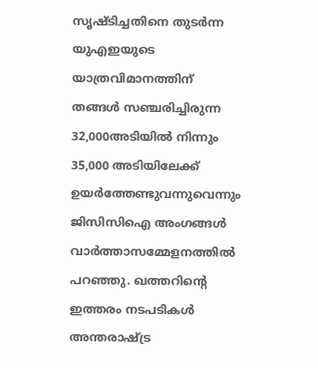സൃഷ്ടിച്ചതിനെ തുടര്‍ന്ന യുഎഇയുടെ യാത്രവിമാനത്തിന് തങ്ങള്‍ സഞ്ചരിച്ചിരുന്ന 32,000അടിയില്‍ നിന്നും 35,000 അടിയിലേക്ക് ഉയര്‍ത്തേണ്ടുവന്നുവെന്നും ജിസിസിഐ അംഗങ്ങള്‍ വാര്‍ത്താസമ്മേളനത്തില്‍ പറഞ്ഞു. ഖത്തറിന്റെ ഇത്തരം നടപടികള്‍ അന്തരാഷ്ട്ര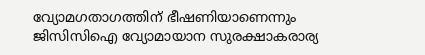വ്യോമഗതാഗത്തിന് ഭീഷണിയാണെന്നും ജിസിസിഐ വ്യോമായാന സുരക്ഷാകരാര്യ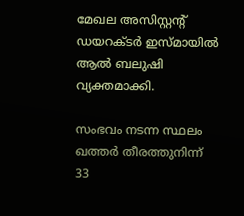മേഖല അസിസ്റ്റന്റ് ഡയറക്ടര്‍ ഇസ്മായില്‍ ആല്‍ ബലുഷി വ്യക്തമാക്കി.

സംഭവം നടന്ന സ്ഥലം ഖത്തര്‍ തീരത്തുനിന്ന് 33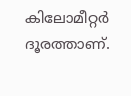കിലോമീറ്റര്‍ ദൂരത്താണ്.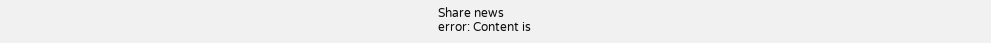Share news
error: Content is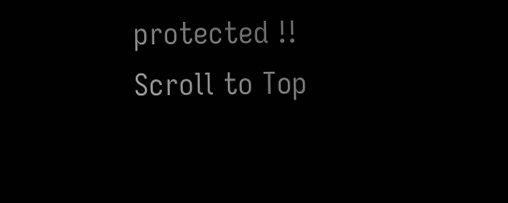protected !!
Scroll to Top